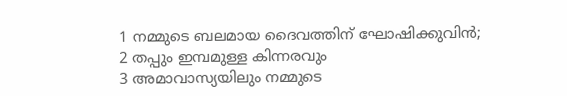1 നമ്മുടെ ബലമായ ദൈവത്തിന് ഘോഷിക്കുവിൻ;
2 തപ്പും ഇമ്പമുള്ള കിന്നരവും
3 അമാവാസ്യയിലും നമ്മുടെ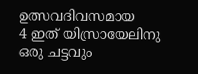ഉത്സവദിവസമായ
4 ഇത് യിസ്രായേലിനു ഒരു ചട്ടവും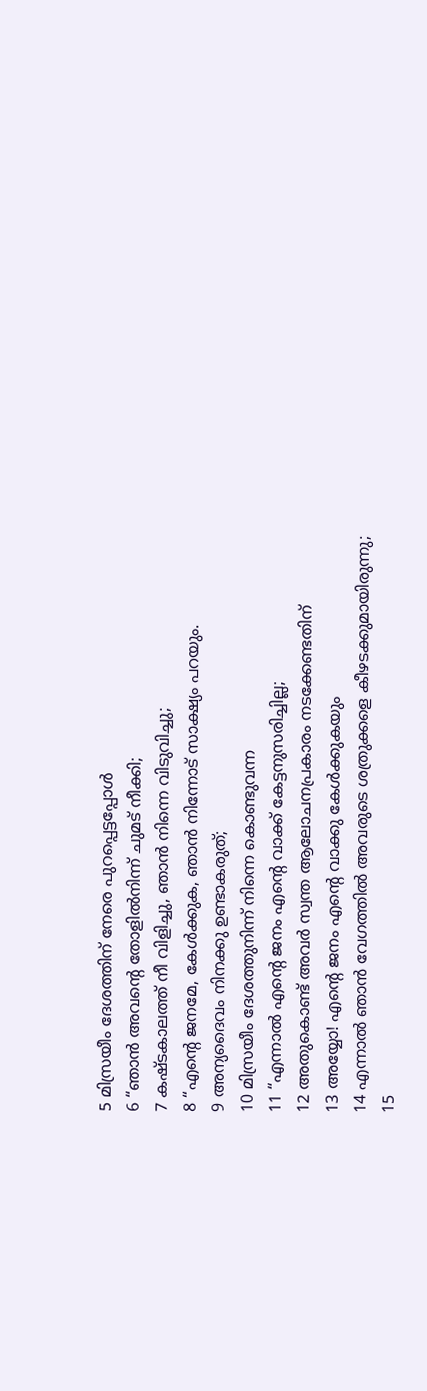5 മിസ്രയീം ദേശത്തിന് നേരെ പുറപ്പെട്ടപ്പോൾ
6 “ഞാൻ അവന്റെ തോളിൽനിന്ന് ചുമട് നീക്കി;
7 കഷ്ടകാലത്ത് നീ വിളിച്ചു, ഞാൻ നിന്നെ വിടുവിച്ചു;
8 “എന്റെ ജനമേ, കേൾക്കുക, ഞാൻ നിന്നോട് സാക്ഷ്യം പറയും.
9 അന്യദൈവം നിനക്കു ഉണ്ടാകരുത്;
10 മിസ്രയീം ദേശത്തുനിന്ന് നിന്നെ കൊണ്ടുവന്ന
11 “എന്നാൽ എന്റെ ജനം എന്റെ വാക്ക് കേട്ടനുസരിച്ചില്ല;
12 അതുകൊണ്ട് അവർ സ്വന്ത ആലോചനപ്രകാരം നടക്കേണ്ടതിന്
13 അയ്യോ! എന്റെ ജനം എന്റെ വാക്കു കേൾക്കുകയും
14 എന്നാൽ ഞാൻ വേഗത്തിൽ അവരുടെ ശത്രുക്കളെ കീഴടക്കുമായിരുന്നു;
15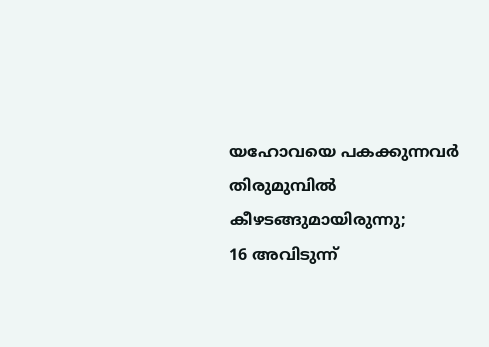യഹോവയെ പകക്കുന്നവർ തിരുമുമ്പിൽ കീഴടങ്ങുമായിരുന്നു;
16 അവിടുന്ന്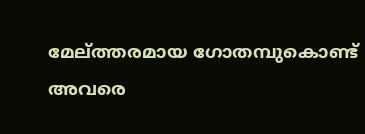മേല്ത്തരമായ ഗോതമ്പുകൊണ്ട് അവരെ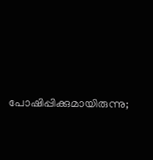പോഷിപ്പിക്കുമായിരുന്നു;